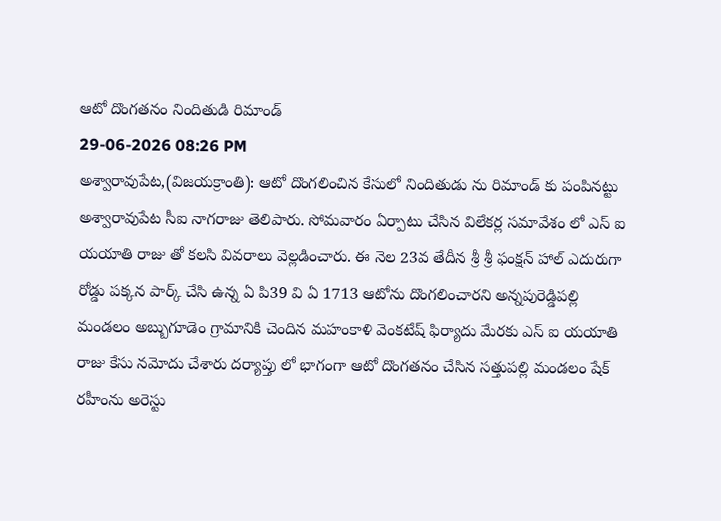ఆటో దొంగతనం నిందితుడి రిమాండ్
29-06-2026 08:26 PM
అశ్వారావుపేట,(విజయక్రాంతి): ఆటో దొంగలించిన కేసులో నిందితుడు ను రిమాండ్ కు పంపినట్టు అశ్వారావుపేట సీఐ నాగరాజు తెలిపారు. సోమవారం ఏర్పాటు చేసిన విలేకర్ల సమావేశం లో ఎస్ ఐ యయాతి రాజు తో కలసి వివరాలు వెల్లడించారు. ఈ నెల 23వ తేదీన శ్రీ శ్రీ ఫంక్షన్ హాల్ ఎదురుగా రోడ్డు పక్కన పార్క్ చేసి ఉన్న ఏ పి39 వి ఏ 1713 ఆటోను దొంగలించారని అన్నపురెడ్డిపల్లి మండలం అబ్బుగూడెం గ్రామానికి చెందిన మహంకాళి వెంకటేష్ ఫిర్యాదు మేరకు ఎస్ ఐ యయాతి రాజు కేసు నమోదు చేశారు దర్యాప్తు లో భాగంగా ఆటో దొంగతనం చేసిన సత్తుపల్లి మండలం షేక్ రహీంను అరెస్టు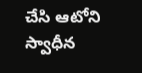చేసి ఆటోని స్వాధీన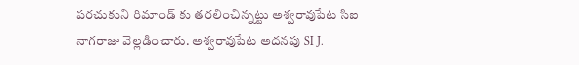పరచుకుని రిమాండ్ కు తరలించిన్నట్టు అశ్వరావుపేట సిఐ నాగరాజు వెల్లడించారు. అశ్వరావుపేట అదనపు SI J.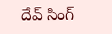దేవ్ సింగ్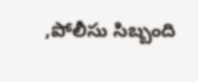,పోలీసు సిబ్బంది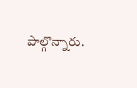పాల్గొన్నారు.